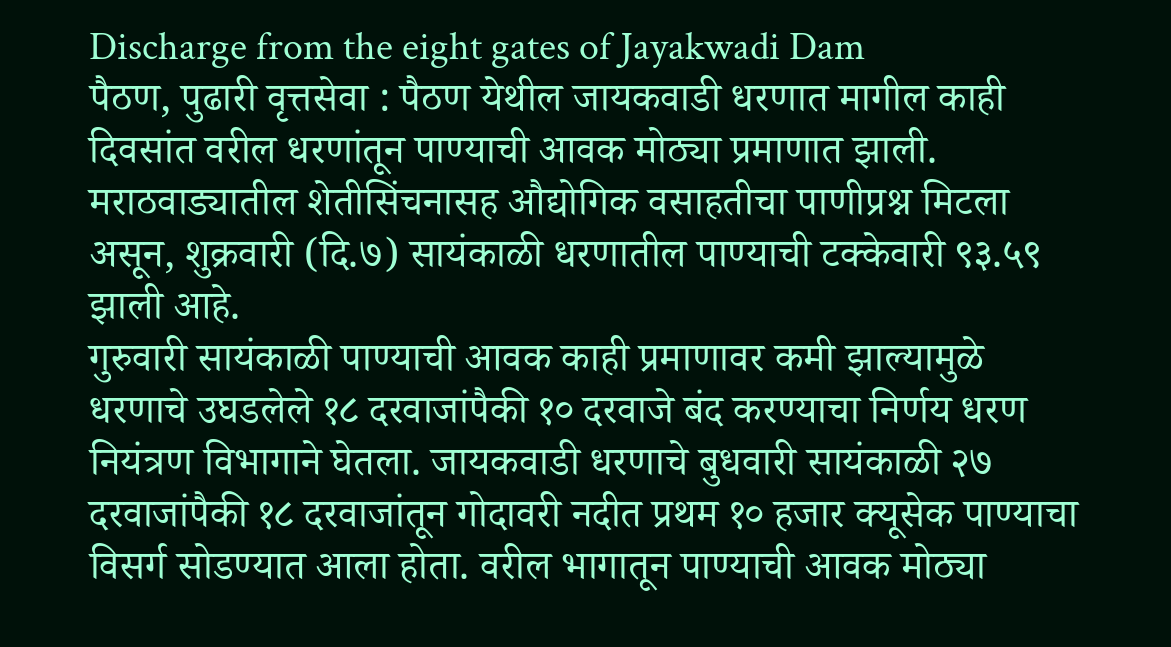Discharge from the eight gates of Jayakwadi Dam
पैठण, पुढारी वृत्तसेवा : पैठण येथील जायकवाडी धरणात मागील काही दिवसांत वरील धरणांतून पाण्याची आवक मोठ्या प्रमाणात झाली. मराठवाड्यातील शेतीसिंचनासह औद्योगिक वसाहतीचा पाणीप्रश्न मिटला असून, शुक्रवारी (दि.७) सायंकाळी धरणातील पाण्याची टक्केवारी ९३.५९ झाली आहे.
गुरुवारी सायंकाळी पाण्याची आवक काही प्रमाणावर कमी झाल्यामुळे धरणाचे उघडलेले १८ दरवाजांपैकी १० दरवाजे बंद करण्याचा निर्णय धरण नियंत्रण विभागाने घेतला. जायकवाडी धरणाचे बुधवारी सायंकाळी २७ दरवाजांपैकी १८ दरवाजांतून गोदावरी नदीत प्रथम १० हजार क्यूसेक पाण्याचा विसर्ग सोडण्यात आला होता. वरील भागातून पाण्याची आवक मोठ्या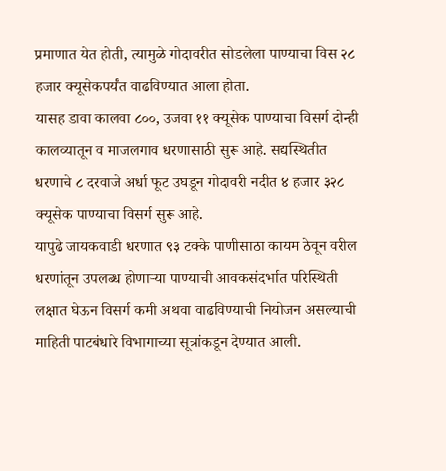प्रमाणात येत होती, त्यामुळे गोदावरीत सोडलेला पाण्याचा विस २८ हजार क्यूसेकपर्यंत वाढविण्यात आला होता.
यासह डावा कालवा ८००, उजवा ११ क्यूसेक पाण्याचा विसर्ग दोन्ही कालव्यातून व माजलगाव धरणासाठी सुरू आहे. सद्यस्थितीत धरणाचे ८ दरवाजे अर्धा फूट उघडून गोदावरी नदीत ४ हजार ३२८ क्यूसेक पाण्याचा विसर्ग सुरू आहे.
यापुढे जायकवाडी धरणात ९३ टक्के पाणीसाठा कायम ठेवून वरील धरणांतून उपलब्ध होणाऱ्या पाण्याची आवकसंदर्भात परिस्थिती लक्षात घेऊन विसर्ग कमी अथवा वाढविण्याची नियोजन असल्याची माहिती पाटबंधारे विभागाच्या सूत्रांकडून देण्यात आली.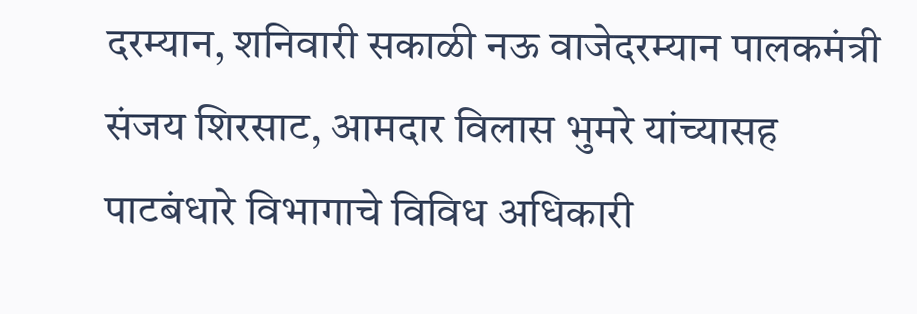दरम्यान, शनिवारी सकाळी नऊ वाजेदरम्यान पालकमंत्री संजय शिरसाट, आमदार विलास भुमरे यांच्यासह पाटबंधारे विभागाचे विविध अधिकारी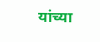यांच्या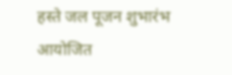हस्ते जल पूजन शुभारंभ आयोजित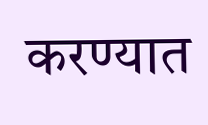करण्यात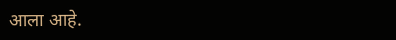आला आहे.